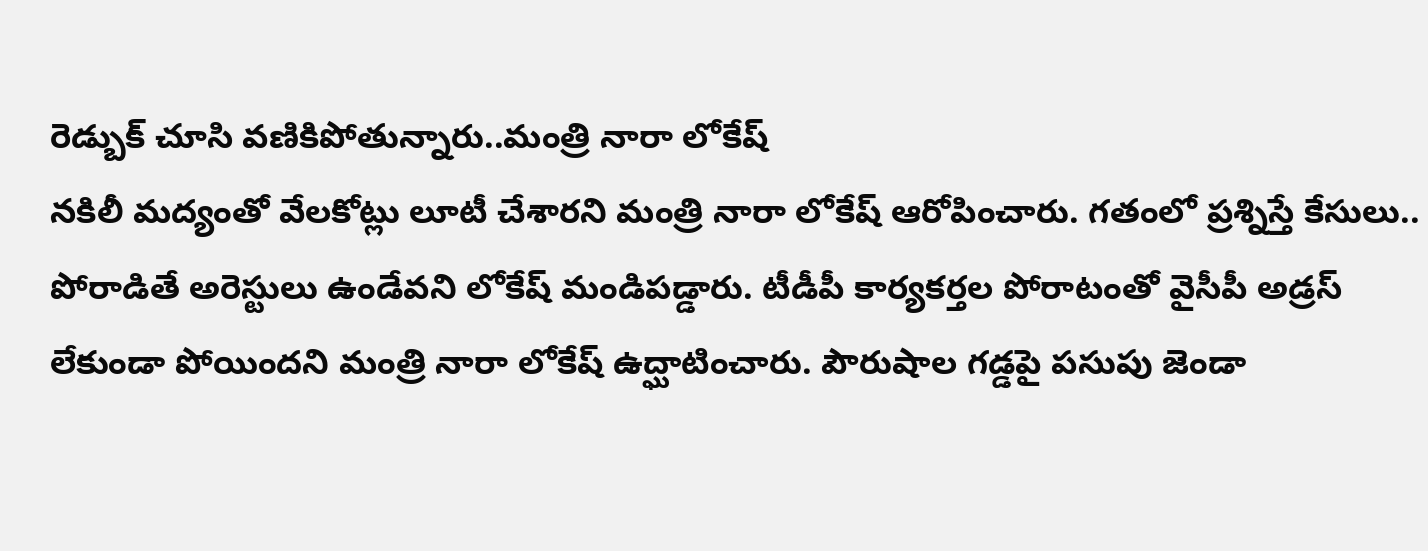రెడ్బుక్ చూసి వణికిపోతున్నారు..మంత్రి నారా లోకేష్
నకిలీ మద్యంతో వేలకోట్లు లూటీ చేశారని మంత్రి నారా లోకేష్ ఆరోపించారు. గతంలో ప్రశ్నిస్తే కేసులు.. పోరాడితే అరెస్టులు ఉండేవని లోకేష్ మండిపడ్డారు. టీడీపీ కార్యకర్తల పోరాటంతో వైసీపీ అడ్రస్ లేకుండా పోయిందని మంత్రి నారా లోకేష్ ఉద్ఘాటించారు. పౌరుషాల గడ్డపై పసుపు జెండా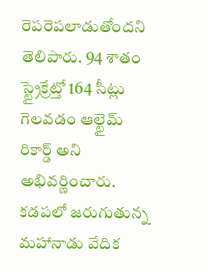రెపరెపలాడుతోందని తెలిపారు. 94 శాతం స్ట్రైక్రేట్తో 164 సీట్లు గెలవడం ఆల్టైమ్ రికార్డ్ అని అభివర్ణించారు. కడపలో జరుగుతున్న మహానాడు వేదిక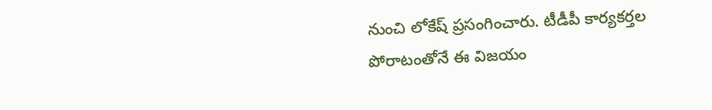నుంచి లోకేష్ ప్రసంగించారు. టీడీపీ కార్యకర్తల పోరాటంతోనే ఈ విజయం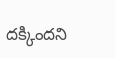దక్కిందని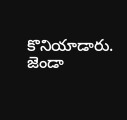కొనియాడారు. జెండా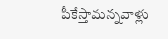పీకేస్తామన్నవాళ్లు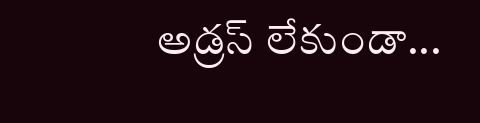అడ్రస్ లేకుండా...